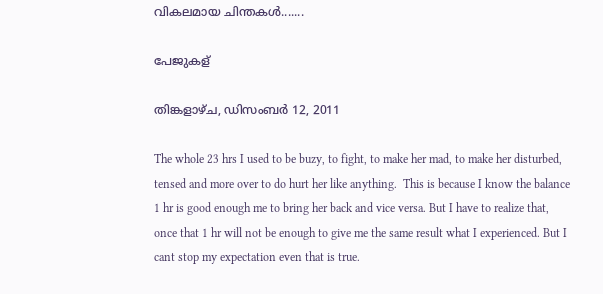വികലമായ ചിന്തകള്‍.......

പേജുകള്

തിങ്കളാഴ്‌ച, ഡിസംബർ 12, 2011

The whole 23 hrs I used to be buzy, to fight, to make her mad, to make her disturbed, tensed and more over to do hurt her like anything.  This is because I know the balance 1 hr is good enough me to bring her back and vice versa. But I have to realize that, once that 1 hr will not be enough to give me the same result what I experienced. But I cant stop my expectation even that is true.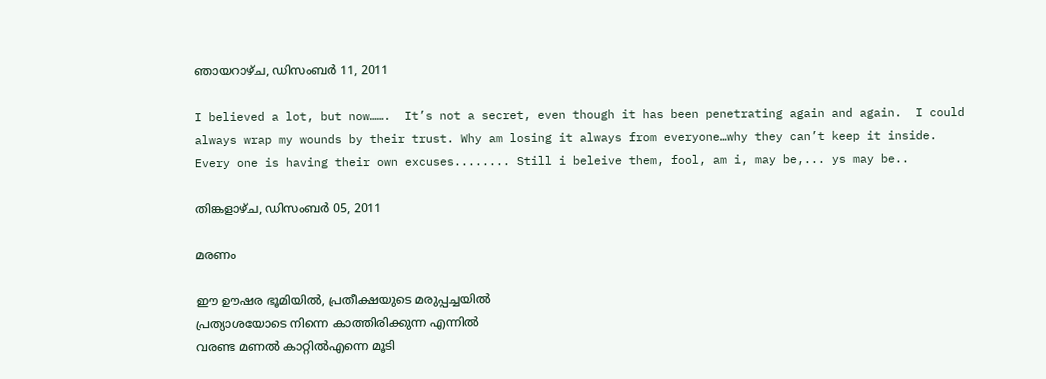ഞായറാഴ്‌ച, ഡിസംബർ 11, 2011

I believed a lot, but now…….  It’s not a secret, even though it has been penetrating again and again.  I could always wrap my wounds by their trust. Why am losing it always from everyone…why they can’t keep it inside.  Every one is having their own excuses........ Still i beleive them, fool, am i, may be,... ys may be..

തിങ്കളാഴ്‌ച, ഡിസംബർ 05, 2011

മരണം

ഈ ഊഷര ഭൂമിയില്‍, പ്രതീക്ഷയുടെ മരുപ്പച്ചയില്‍
പ്രത്യാശയോടെ നിന്നെ കാത്തിരിക്കുന്ന എന്നില്‍
വരണ്ട മണല്‍ കാറ്റില്‍എന്നെ മൂടി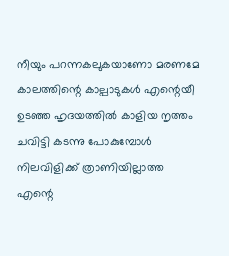നീയും പറന്നകലുകയാണോ മരണമേ
കാലത്തിന്റെ കാല്പാടുകള്‍ എന്റെയീ
ഉടഞ്ഞ ഹൃദയത്തില്‍ കാളിയ നൃത്തം
ചവിട്ടി കടന്നു പോകുമ്പോള്‍
നിലവിളിക്ക്‌ ത്രാണിയില്ലാത്ത
എന്റെ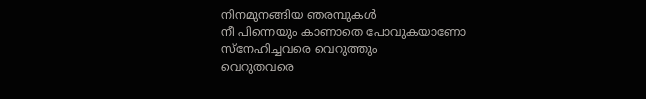നിനമുനങ്ങിയ ഞരമ്പുകള്‍
നീ പിന്നെയും കാണാതെ പോവുകയാണോ
സ്നേഹിച്ചവരെ വെറുത്തും
വെറുതവരെ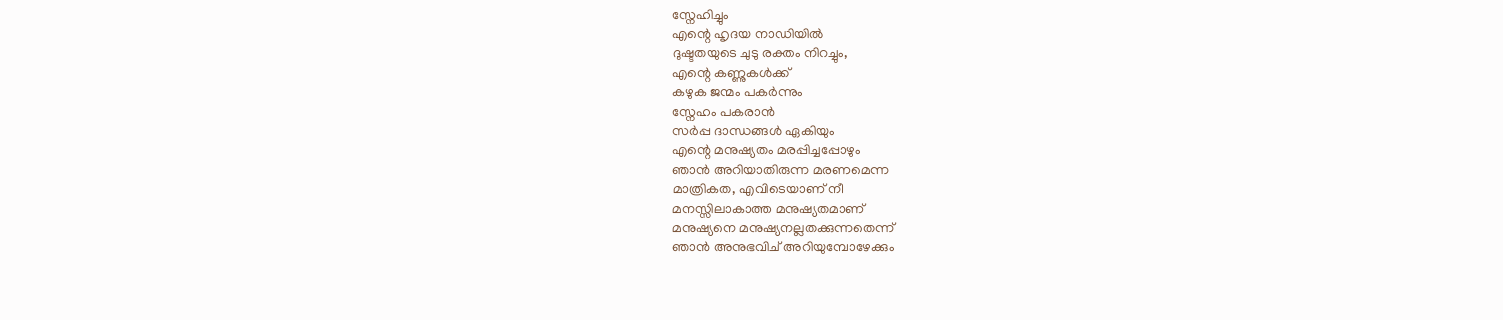സ്നേഹിച്ചും
എന്റെ ഹൃദയ നാഡിയില്‍
ദുഷ്ടതയുടെ ചുടു രക്തം നിറച്ചും,
എന്റെ കണ്ണുകള്‍ക്ക്‌
കഴുക ജന്മം പകര്‍ന്നും
സ്നേഹം പകരാന്‍
സര്‍പ്പ ദാന്ധങ്ങള്‍ ഏകിയും
എന്റെ മനുഷ്യതം മരപ്പിച്ചപ്പോഴും
ഞാന്‍ അറിയാതിരുന്ന മരണമെന്ന
മാത്രികത, എവിടെയാണ് നീ
മനസ്സിലാകാത്ത മനുഷ്യതമാണ്
മനുഷ്യനെ മനുഷ്യനല്ലതക്കുന്നതെന്ന്
ഞാന്‍ അനുഭവിച് അറിയുമ്പോഴേക്കും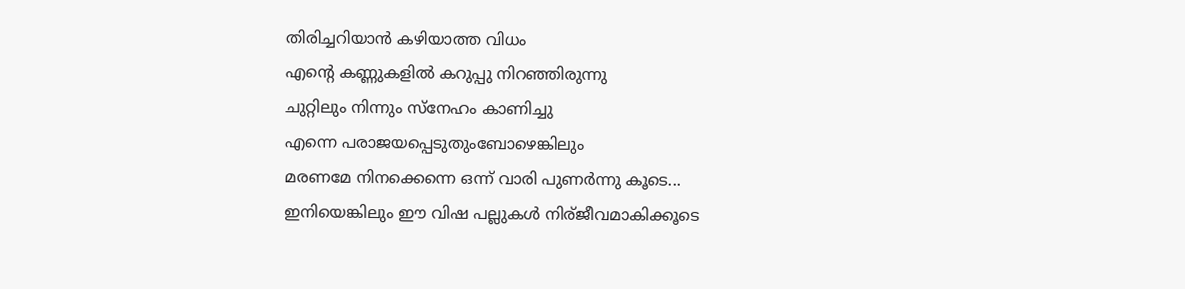തിരിച്ചറിയാന്‍ കഴിയാത്ത വിധം
എന്റെ കണ്ണുകളില്‍ കറുപ്പു നിറഞ്ഞിരുന്നു
ചുറ്റിലും നിന്നും സ്നേഹം കാണിച്ചു
എന്നെ പരാജയപ്പെടുതുംബോഴെങ്കിലും
മരണമേ നിനക്കെന്നെ ഒന്ന് വാരി പുണര്‍ന്നു കൂടെ...
ഇനിയെങ്കിലും ഈ വിഷ പല്ലുകള്‍ നിര്ജീവമാകിക്കൂടെ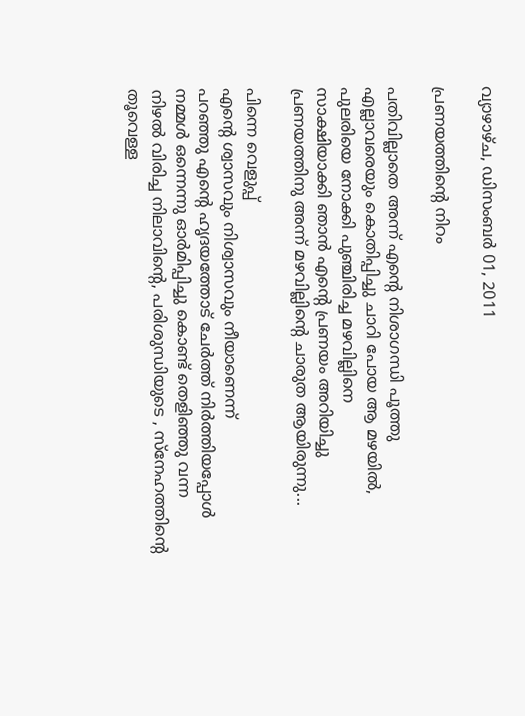വ്യാഴാഴ്‌ച, ഡിസംബർ 01, 2011

പ്രണയത്തിന്റെ നിറം

പതിവില്ലാതെ അന്ന് എന്റെ നിശാഗന്ധി പൂത്തു
എല്ലാവരെയും കൊതിപ്പിച്ചു ചാറി പോയ ആ മഴയില്‍,
പുലരിയെ നോക്കി പുഞ്ചിരിച്ച മഴവില്ലിനെ
സാക്ഷിയാക്കി ഞാന്‍ എന്റെ പ്രണയം അറിയിച്ചു
പ്രണയത്തിനു അന്ന് മഴവില്ലിന്റെ ചാരുത ആയിരുന്നു...

പിന്നെ വെളുപ്പ്‌
എന്റെ ശ്വാസവും നിശ്വാസവും നീയാണെന്ന്
പറഞ്ഞു എന്റെ ഹൃദയത്തോട് ചേര്‍ത്ത് നിര്‍ത്തിയപ്പോള്‍
നമ്മള്‍ ഒന്നെന്നു ഓര്‍മിപ്പിച്ചു കൊണ്ട് തെളിഞ്ഞു വന്ന
നിഴല്‍ വിരിച്ച നിലാവിന്റെ, പരിശുന്ധിയുടെ , സ്നേഹത്തിന്റെ
തൂവെള്ള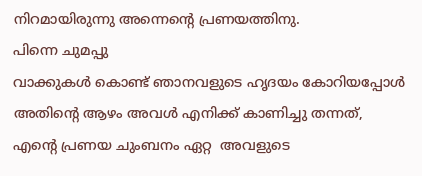നിറമായിരുന്നു അന്നെന്റെ പ്രണയത്തിനു.
പിന്നെ ചുമപ്പു
വാക്കുകള്‍ കൊണ്ട് ഞാനവളുടെ ഹൃദയം കോറിയപ്പോള്‍
അതിന്റെ ആഴം അവള്‍ എനിക്ക് കാണിച്ചു തന്നത്,
എന്റെ പ്രണയ ചുംബനം ഏറ്റ  അവളുടെ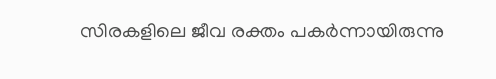സിരകളിലെ ജീവ രക്തം പകര്‍ന്നായിരുന്നു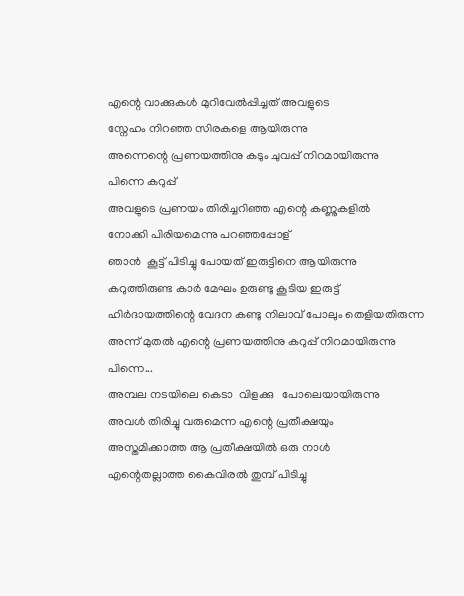എന്റെ വാക്കുകള്‍ മുറിവേല്‍പ്പിച്ചത് അവളുടെ
സ്നേഹം നിറഞ്ഞ സിരകളെ ആയിരുന്നു
അന്നെന്റെ പ്രണയത്തിനു കടും ചുവപ്പ് നിറമായിരുന്നു
പിന്നെ കറുപ്പ്
അവളുടെ പ്രണയം തിരിച്ചറിഞ്ഞ എന്റെ കണ്ണുകളില്‍
നോക്കി പിരിയമെന്നു പറഞ്ഞപ്പോള്
ഞാന്‍  കൂട്ട് പിടിച്ചു പോയത് ഇരുട്ടിനെ ആയിരുന്നു
കറുത്തിരുണ്ട കാര്‍ മേഘം ഉരുണ്ടു കൂടിയ ഇരുട്ട്
ഹിര്‍ദായത്തിന്റെ വേദന കണ്ടു നിലാവ് പോലും തെളിയതിരുന്ന
അന്ന് മുതല്‍ എന്റെ പ്രണയത്തിനു കറുപ്പ് നിറമായിരുന്നു
പിന്നെ...
അമ്പല നടയിലെ കെടാ  വിളക്കു   പോലെയായിരുന്നു
അവള്‍ തിരിച്ചു വരുമെന്ന എന്റെ പ്രതീക്ഷയും
അസ്തമിക്കാത്ത ആ പ്രതീക്ഷയില്‍ ഒരു നാള്‍
എന്റെതല്ലാത്ത കൈവിരല്‍ തുമ്പ് പിടിച്ചു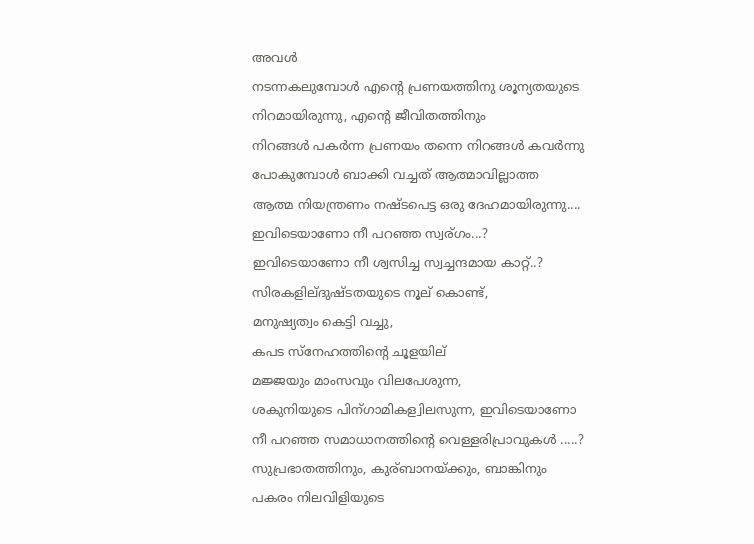അവള്‍
നടന്നകലുമ്പോള്‍ എന്റെ പ്രണയത്തിനു ശൂന്യതയുടെ
നിറമായിരുന്നു, എന്റെ ജീവിതത്തിനും
നിറങ്ങള്‍ പകര്‍ന്ന പ്രണയം തന്നെ നിറങ്ങള്‍ കവര്‍ന്നു
പോകുമ്പോള്‍ ബാക്കി വച്ചത് ആത്മാവില്ലാത്ത
ആത്മ നിയന്ത്രണം നഷ്ടപെട്ട ഒരു ദേഹമായിരുന്നു....
ഇവിടെയാണോ നീ പറഞ്ഞ സ്വര്ഗം...?
ഇവിടെയാണോ നീ ശ്വസിച്ച സ്വച്ചന്ദമായ കാറ്റ്..?
സിരകളില്ദുഷ്ടതയുടെ നൂല് കൊണ്ട്,
മനുഷ്യത്വം കെട്ടി വച്ചു,
കപട സ്നേഹത്തിന്റെ ചൂളയില്
മജ്ജയും മാംസവും വിലപേശുന്ന,
ശകുനിയുടെ പിന്ഗാമികള്വിലസുന്ന, ഇവിടെയാണോ
നീ പറഞ്ഞ സമാധാനത്തിന്റെ വെള്ളരിപ്രാവുകള്‍ .....?
സുപ്രഭാതത്തിനും, കുര്ബാനയ്ക്കും, ബാങ്കിനും
പകരം നിലവിളിയുടെ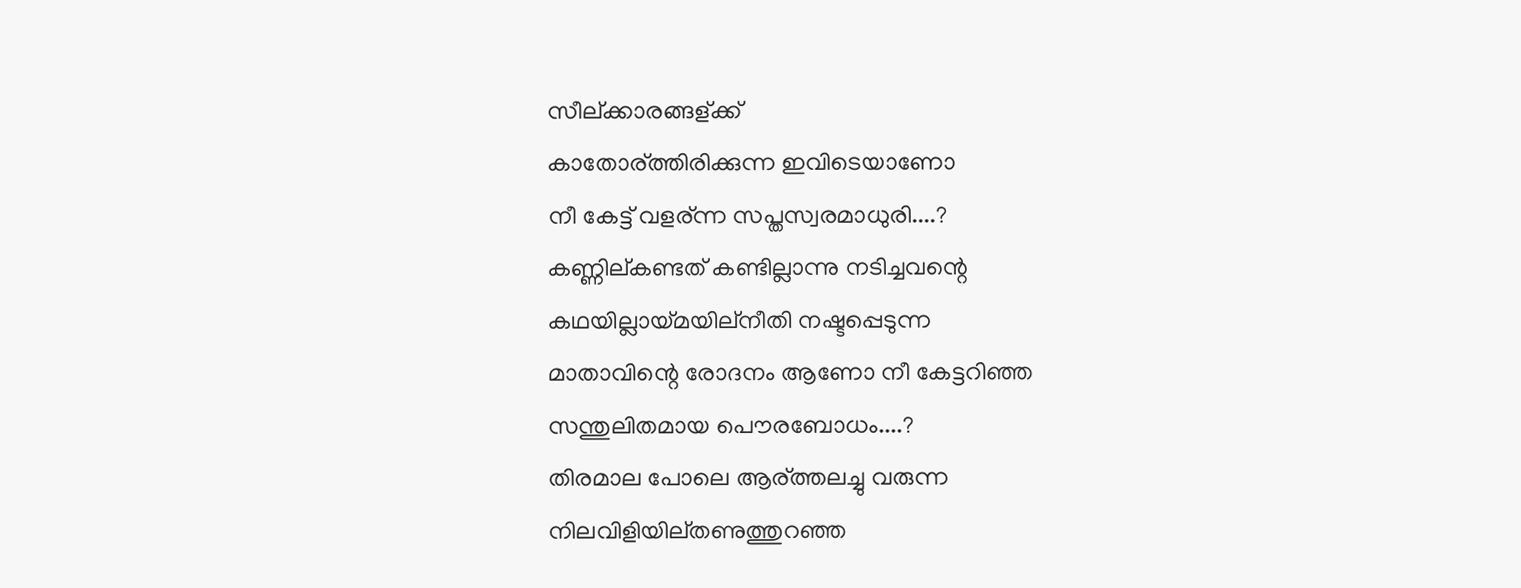സീല്ക്കാരങ്ങള്ക്ക്
കാതോര്ത്തിരിക്കുന്ന ഇവിടെയാണോ
നീ കേട്ട് വളര്ന്ന സപ്തസ്വരമാധുരി....?
കണ്ണില്കണ്ടത് കണ്ടില്ലാന്നു നടിച്ചവന്റെ
കഥയില്ലായ്മയില്നീതി നഷ്ടപ്പെടുന്ന
മാതാവിന്റെ രോദനം ആണോ നീ കേട്ടറിഞ്ഞ
സന്തുലിതമായ പൌരബോധം....?
തിരമാല പോലെ ആര്ത്തലച്ചു വരുന്ന
നിലവിളിയില്തണുത്തുറഞ്ഞ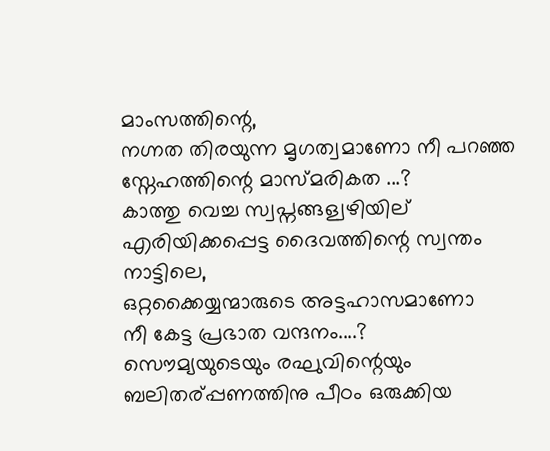മാംസത്തിന്റെ,
നഗ്നത തിരയുന്ന മൃഗത്വമാണോ നീ പറഞ്ഞ
സ്നേഹത്തിന്റെ മാസ്മരികത ...?
കാത്തു വെച്ച സ്വപ്നങ്ങള്വഴിയില്
എരിയിക്കപ്പെട്ട ദൈവത്തിന്റെ സ്വന്തം നാട്ടിലെ,
ഒറ്റക്കൈയ്യന്മാരുടെ അട്ടഹാസമാണോ
നീ കേട്ട പ്രഭാത വന്ദനം....?
സൌമ്യയുടെയും രഘുവിന്റെയും
ബലിതര്പ്പണത്തിനു പീഠം ഒരുക്കിയ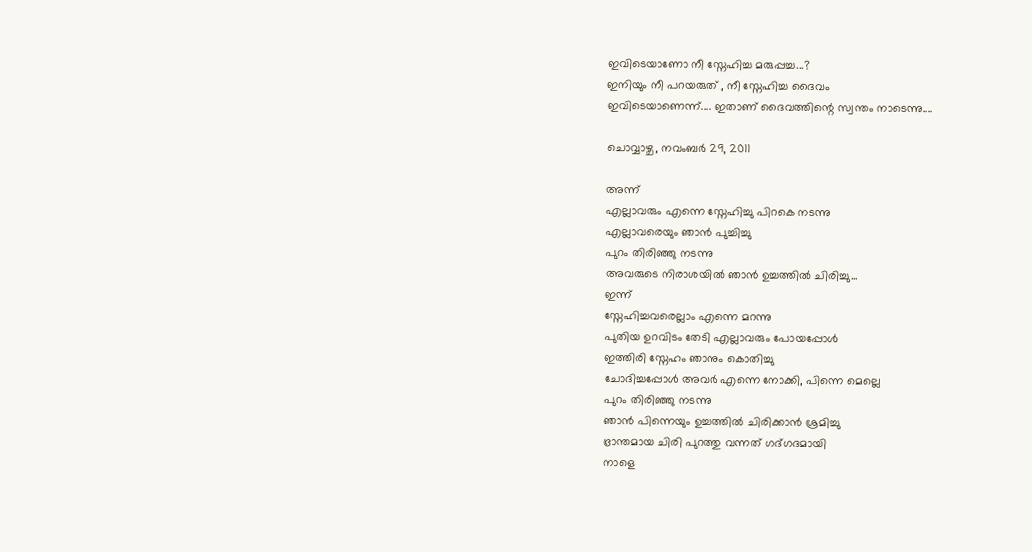ഇവിടെയാണോ നീ സ്നേഹിച്ച മരുപ്പച്ച...?
ഇനിയും നീ പറയരുത് , നീ സ്നേഹിച്ച ദൈവം
ഇവിടെയാണെന്ന്.... ഇതാണ് ദൈവത്തിന്റെ സ്വന്തം നാടെന്നു....

ചൊവ്വാഴ്ച, നവംബർ 29, 2011

അന്ന്
എല്ലാവരും എന്നെ സ്നേഹിച്ചു പിറകെ നടന്നു
എല്ലാവരെയും ഞാന്‍ പുച്ചിച്ചു
പുറം തിരിഞ്ഞു നടന്നു
അവരുടെ നിരാശയില്‍ ഞാന്‍ ഉച്ചത്തില്‍ ചിരിച്ചു...
ഇന്ന്
സ്നേഹിച്ചവരെല്ലാം എന്നെ മറന്നു
പുതിയ ഉറവിടം തേടി എല്ലാവരും പോയപ്പോള്‍
ഇത്തിരി സ്നേഹം ഞാനും കൊതിച്ചു
ചോദിച്ചപ്പോള്‍ അവര്‍ എന്നെ നോക്കി, പിന്നെ മെല്ലെ
പുറം തിരിഞ്ഞു നടന്നു
ഞാന്‍ പിന്നെയും ഉച്ചത്തില്‍ ചിരിക്കാന്‍ ശ്രമിച്ചു
ഭ്രാന്തമായ ചിരി പുറത്തു വന്നത് ഗദ്ഗദമായി
നാളെ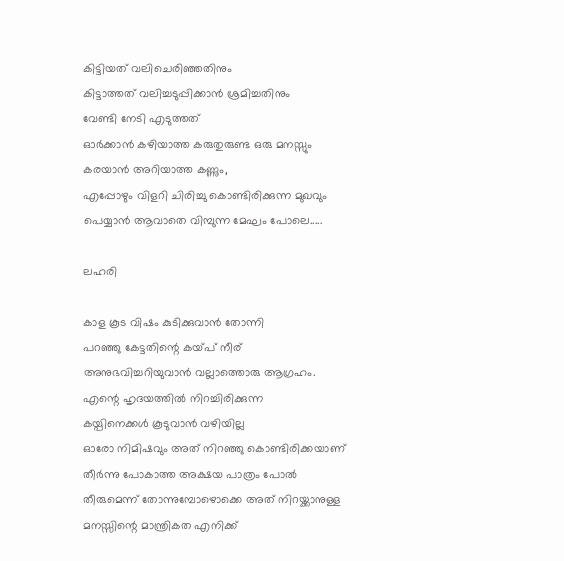കിട്ടിയത് വലിചെരിഞ്ഞതിനും
കിട്ടാത്തത് വലിച്ചടുപ്പിക്കാന്‍ ശ്രമിച്ചതിനും
വേണ്ടി നേടി എടുത്തത്‌
ഓര്‍ക്കാന്‍ കഴിയാത്ത കരുതുരുണ്ട ഒരു മനസ്സും
കരയാന്‍ അറിയാത്ത കണ്ണും,
എപ്പോഴും വിളറി ചിരിച്ചു കൊണ്ടിരിക്കുന്ന മുഖവും
പെയ്യാന്‍ ആവാതെ വിമ്പുന്ന മേഘം പോലെ.....

ലഹരി

കാള കൂട വിഷം കുടിക്കുവാന്‍ തോന്നി
പറഞ്ഞു കേട്ടതിന്റെ കയ്പ് നീര്
അനുഭവിച്ചറിയുവാന്‍ വല്ലാത്തൊരു ആഗ്രഹം.
എന്റെ ഹൃദയത്തില്‍ നിറച്ചിരിക്കുന്ന
കയ്പിനെക്കള്‍ കൂടുവാന്‍ വഴിയില്ല
ഓരോ നിമിഷവും അത് നിറഞ്ഞു കൊണ്ടിരിക്കയാണ്
തീര്‍ന്നു പോകാത്ത അക്ഷയ പാത്രം പോല്‍
തീരുമെന്ന് തോന്നുമ്പോഴൊക്കെ അത് നിറയ്ക്കാനുള്ള
മനസ്സിന്റെ മാന്ത്രികത എനിക്ക്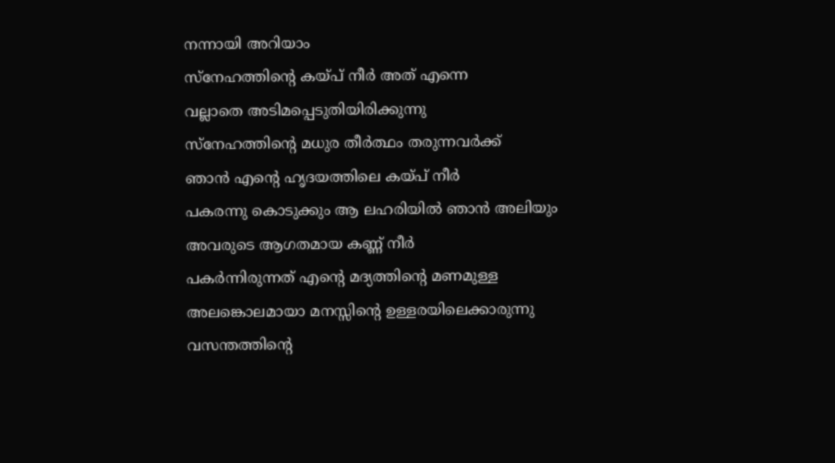നന്നായി അറിയാം
സ്നേഹത്തിന്റെ കയ്പ് നീര്‍ അത് എന്നെ
വല്ലാതെ അടിമപ്പെടുതിയിരിക്കുന്നു
സ്നേഹത്തിന്റെ മധുര തീര്‍ത്ഥം തരുന്നവര്‍ക്ക്
ഞാന്‍ എന്റെ ഹൃദയത്തിലെ കയ്പ് നീര്‍
പകരന്നു കൊടുക്കും ആ ലഹരിയില്‍ ഞാന്‍ അലിയും
അവരുടെ ആഗതമായ കണ്ണ് നീര്‍
പകര്‍ന്നിരുന്നത് എന്റെ മദ്യത്തിന്റെ മണമുള്ള
അലങ്കൊലമായാ മനസ്സിന്റെ ഉള്ളരയിലെക്കാരുന്നു
വസന്തത്തിന്റെ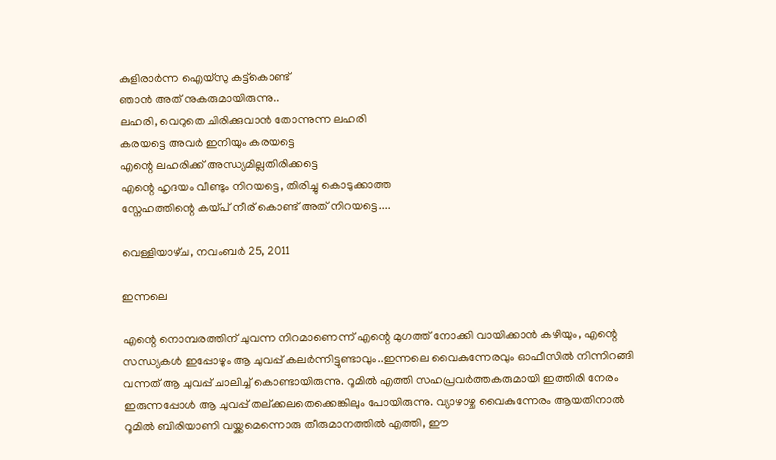കുളിരാര്‍ന്ന ഐയ്സു കട്ട്കൊണ്ട്
ഞാന്‍ അത് നുകരുമായിരുന്നു..
ലഹരി, വെറുതെ ചിരിക്കുവാന്‍ തോന്നുന്ന ലഹരി
കരയട്ടെ അവര്‍ ഇനിയും കരയട്ടെ
എന്റെ ലഹരിക്ക്‌ അന്ധ്യമില്ലതിരിക്കട്ടെ
എന്റെ ഹൃദയം വീണ്ടും നിറയട്ടെ, തിരിച്ചു കൊടുക്കാത്ത
സ്നേഹത്തിന്റെ കയ്പ് നീര് കൊണ്ട് അത് നിറയട്ടെ....

വെള്ളിയാഴ്‌ച, നവംബർ 25, 2011

ഇന്നലെ

എന്റെ നൊമ്പരത്തിന് ചുവന്ന നിറമാണെന്ന് എന്റെ മുഗത്ത്‌ നോക്കി വായിക്കാന്‍ കഴിയും, എന്റെ സന്ധ്യകള്‍ ഇപ്പോഴും ആ ചുവപ്പ് കലര്‍ന്നിട്ടുണ്ടാവും..ഇന്നലെ വൈകുന്നേരവും ഓഫീസില്‍ നിന്നിറങ്ങി വന്നത് ആ ചുവപ്പ് ചാലിച്ച് കൊണ്ടായിരുന്നു. റൂമില്‍ എത്തി സഹപ്രവര്‍ത്തകരുമായി ഇത്തിരി നേരം ഇരുന്നപ്പോള്‍ ആ ചുവപ്പ് തല്ക്കലതെക്കെങ്കിലും പോയിരുന്നു. വ്യാഴാഴ്ച വൈകുന്നേരം ആയതിനാല്‍ റൂമില്‍ ബിരിയാണി വയ്ക്കമെന്നൊരു തീരുമാനത്തില്‍ എത്തി, ഈ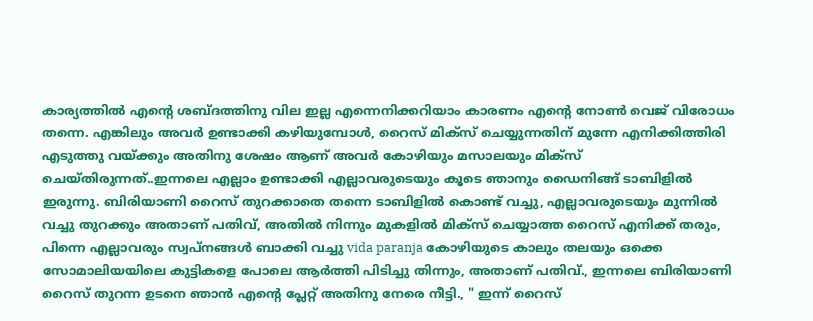കാര്യത്തില്‍ എന്റെ ശബ്ദത്തിനു വില ഇല്ല എന്നെനിക്കറിയാം കാരണം എന്റെ നോണ്‍ വെജ് വിരോധം തന്നെ. എങ്കിലും അവര്‍ ഉണ്ടാക്കി കഴിയുമ്പോള്‍, റൈസ് മിക്സ്‌ ചെയ്യുന്നതിന് മുന്നേ എനിക്കിത്തിരി എടുത്തു വയ്ക്കും അതിനു ശേഷം ആണ് അവര്‍ കോഴിയും മസാലയും മിക്സ്‌ ചെയ്തിരുന്നത്..ഇന്നലെ എല്ലാം ഉണ്ടാക്കി എല്ലാവരുടെയും കൂടെ ഞാനും ഡൈനിങ്ങ്‌ ടാബിളില്‍ ഇരുന്നു. ബിരിയാണി റൈസ് തുറക്കാതെ തന്നെ ടാബിളില്‍ കൊണ്ട് വച്ചു, എല്ലാവരുടെയും മുന്നില്‍ വച്ചു തുറക്കും അതാണ് പതിവ്, അതില്‍ നിന്നും മുകളില്‍ മിക്സ്‌ ചെയ്യാത്ത റൈസ് എനിക്ക് തരും, പിന്നെ എല്ലാവരും സ്വപ്‌നങ്ങള്‍ ബാക്കി വച്ചു vida paranja കോഴിയുടെ കാലും തലയും ഒക്കെ സോമാലിയയിലെ കുട്ടികളെ പോലെ ആര്‍ത്തി പിടിച്ചു തിന്നും, അതാണ് പതിവ്., ഇന്നലെ ബിരിയാണി റൈസ് തുറന്ന ഉടനെ ഞാന്‍ എന്റെ പ്ലേറ്റ് അതിനു നേരെ നീട്ടി., " ഇന്ന് റൈസ്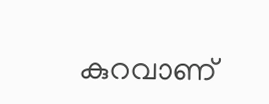കുറവാണ്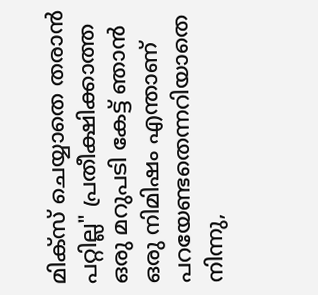മിക്സ്‌ ചെയ്യാതെ തരാന്‍ പറ്റില്ല" പ്രതീക്ഷിക്കാത്ത ഒരു മറുപടി കേട്ട് ഞാന്‍ ഒരു നിമിഷം എന്താണ് പറയേണ്ടതെന്നറിയാതെ നിന്നു,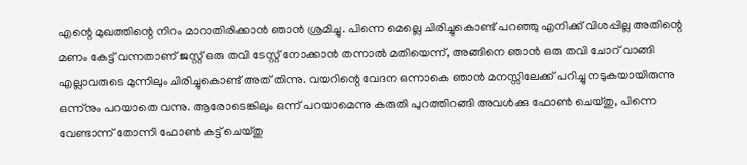എന്റെ മുഖത്തിന്റെ നിറം മാറാതിരിക്കാന്‍ ഞാന്‍ ശ്രമിച്ചു. പിന്നെ മെല്ലെ ചിരിച്ചുകൊണ്ട് പറഞ്ഞു എനിക്ക് വിശപ്പില്ല അതിന്റെ മണം കേട്ട് വന്നതാണ്‌ ജസ്റ്റ്‌ ഒരു തവി ടേസ്റ്റ് നോക്കാന്‍ തന്നാല്‍ മതിയെന്ന്, അങ്ങിനെ ഞാന്‍ ഒരു തവി ചോറ് വാങ്ങി എല്ലാവരുടെ മുന്നിലും ചിരിച്ചുകൊണ്ട് അത് തിന്നു. വയറിന്റെ വേദന ഒന്നാകെ ഞാന്‍ മനസ്സിലേക്ക് പറിച്ചു നടുകയായിരുന്നു ഒന്ന്നും പറയാതെ വന്നു. ആരോടെങ്കിലും ഒന്ന് പറയാമെന്നു കരുതി പുറത്തിറങ്ങി അവള്‍ക്കു ഫോണ്‍ ചെയ്തു, പിന്നെ വേണ്ടാന്ന് തോന്നി ഫോണ്‍ കട്ട്‌ ചെയ്തു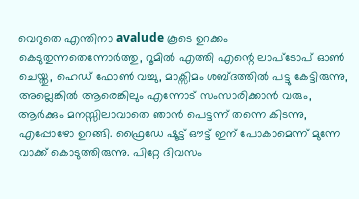വെറുതെ എന്തിനാ avalude കൂടെ ഉറക്കം കെടുതുന്നതെന്നോര്‍ത്തു, റൂമില്‍ എത്തി എന്റെ ലാപ്ടോപ് ഓണ്‍ ചെയ്തു, ഹെഡ് ഫോണ്‍ വച്ചു, മാക്സിമം ശബ്ദത്തില്‍ പട്ടു കേട്ടിരുന്നു, അല്ലെങ്കില്‍ ആരെങ്കിലും എന്നോട് സംസാരിക്കാന്‍ വരും, ആര്‍ക്കും മനസ്സിലാവാതെ ഞാന്‍ പെട്ടന്ന് തന്നെ കിടന്നു, എപ്പോഴോ ഉറങ്ങി. ഫ്രൈഡേ ഷൂട്ട്‌ ഔട്ട്‌ ഇന് പോകാമെന്ന് മുന്നേ വാക്ക് കൊടുത്തിരുന്നു. പിറ്റേ ദിവസം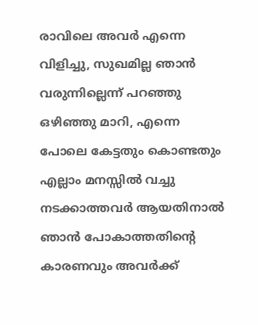രാവിലെ അവര്‍ എന്നെ വിളിച്ചു, സുഖമില്ല ഞാന്‍ വരുന്നില്ലെന്ന് പറഞ്ഞു ഒഴിഞ്ഞു മാറി, എന്നെ പോലെ കേട്ടതും കൊണ്ടതും എല്ലാം മനസ്സില്‍ വച്ചു നടക്കാത്തവര്‍ ആയതിനാല്‍ ഞാന്‍ പോകാത്തതിന്റെ കാരണവും അവര്‍ക്ക്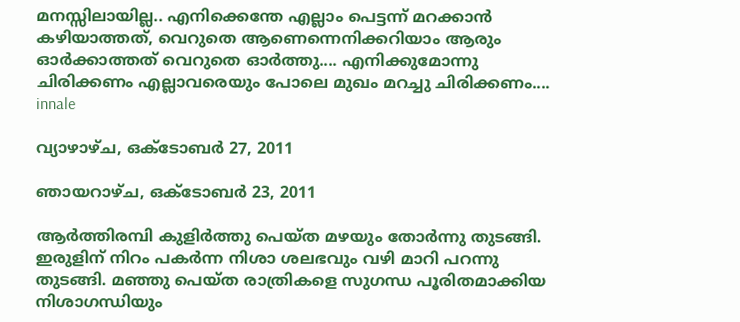മനസ്സിലായില്ല.. എനിക്കെന്തേ എല്ലാം പെട്ടന്ന് മറക്കാന്‍ കഴിയാത്തത്, വെറുതെ ആണെന്നെനിക്കറിയാം ആരും ഓര്‍ക്കാത്തത് വെറുതെ ഓര്‍ത്തു.... എനിക്കുമോന്നു ചിരിക്കണം എല്ലാവരെയും പോലെ മുഖം മറച്ചു ചിരിക്കണം....
innale

വ്യാഴാഴ്‌ച, ഒക്‌ടോബർ 27, 2011

ഞായറാഴ്‌ച, ഒക്‌ടോബർ 23, 2011

ആര്‍ത്തിരമ്പി കുളിര്‍ത്തു പെയ്ത മഴയും തോര്‍ന്നു തുടങ്ങി. ഇരുളിന് നിറം പകര്‍ന്ന നിശാ ശലഭവും വഴി മാറി പറന്നു തുടങ്ങി. മഞ്ഞു പെയ്ത രാത്രികളെ സുഗന്ധ പൂരിതമാക്കിയ നിശാഗന്ധിയും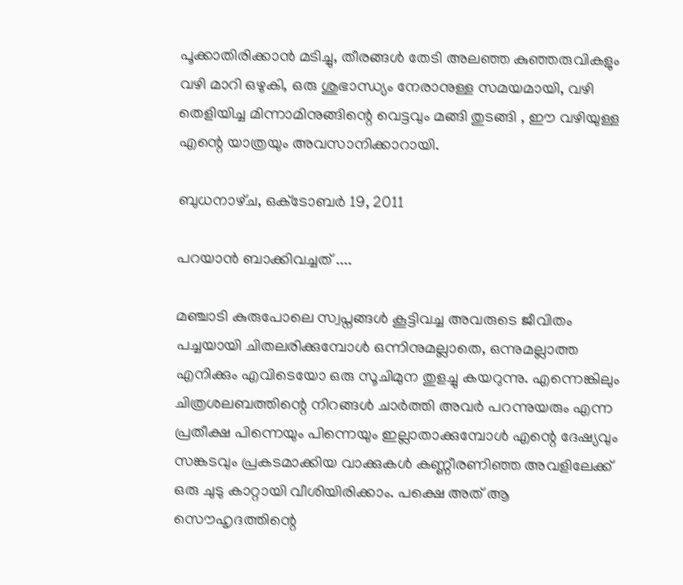പൂക്കാതിരിക്കാന്‍ മടിച്ചു, തീരങ്ങള്‍ തേടി അലഞ്ഞ കുഞ്ഞരുവികളും വഴി മാറി ഒഴുകി, ഒരു ശുഭാന്ധ്യം നേരാനുള്ള സമയമായി, വഴി തെളിയിച്ച മിന്നാമിനുങ്ങിന്റെ വെട്ടവും മങ്ങി തുടങ്ങി , ഈ വഴിയുള്ള എന്റെ യാത്രയും അവസാനിക്കാറായി.

ബുധനാഴ്‌ച, ഒക്‌ടോബർ 19, 2011

പറയാന്‍ ബാക്കിവച്ചത്‌ ....

മഞ്ചാടി കുരുപോലെ സ്വപ്നങ്ങള്‍ കൂട്ടിവച്ച അവരുടെ ജീവിതം പച്ചയായി ചിതലരിക്കുമ്പോള്‍ ഒന്നിനുമല്ലാതെ, ഒന്നുമല്ലാത്ത എനിക്കും എവിടെയോ ഒരു സൂചിമുന തുളച്ചു കയറുന്നു. എന്നെങ്കിലും ചിത്രശലബത്തിന്റെ നിറങ്ങള്‍ ചാര്‍ത്തി അവര്‍ പറന്നുയരും എന്ന പ്രതീക്ഷ പിന്നെയും പിന്നെയും ഇല്ലാതാക്കുമ്പോള്‍ എന്റെ ദേഷ്യവും സങ്കടവും പ്രകടമാക്കിയ വാക്കുകള്‍ കണ്ണീരണിഞ്ഞ അവളിലേക്ക്‌ ഒരു ചുടു കാറ്റായി വീശിയിരിക്കാം. പക്ഷെ അത് ആ സൌഹൃദത്തിന്റെ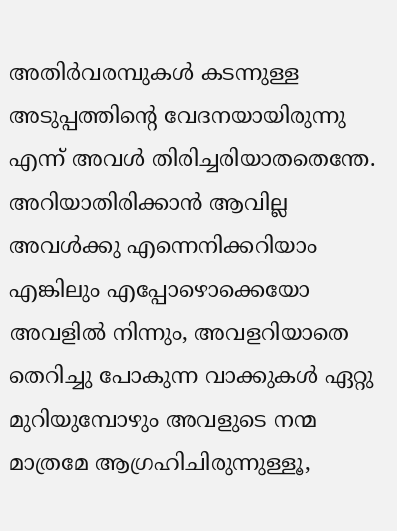അതിര്‍വരമ്പുകള്‍ കടന്നുള്ള അടുപ്പത്തിന്റെ വേദനയായിരുന്നു എന്ന് അവള്‍ തിരിച്ചരിയാതതെന്തേ. അറിയാതിരിക്കാന്‍ ആവില്ല അവള്‍ക്കു എന്നെനിക്കറിയാം എങ്കിലും എപ്പോഴൊക്കെയോ അവളില്‍ നിന്നും, അവളറിയാതെ തെറിച്ചു പോകുന്ന വാക്കുകള്‍ ഏറ്റു മുറിയുമ്പോഴും അവളുടെ നന്മ മാത്രമേ ആഗ്രഹിചിരുന്നുള്ളൂ,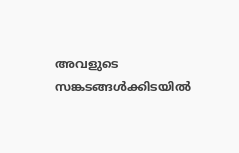അവളുടെ സങ്കടങ്ങള്‍ക്കിടയില്‍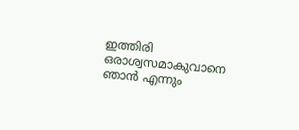ഇത്തിരി ഒരാശ്വസമാകുവാനെ ഞാന്‍ എന്നും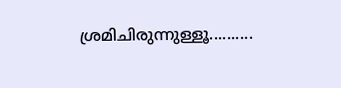ശ്രമിചിരുന്നുള്ളൂ..........